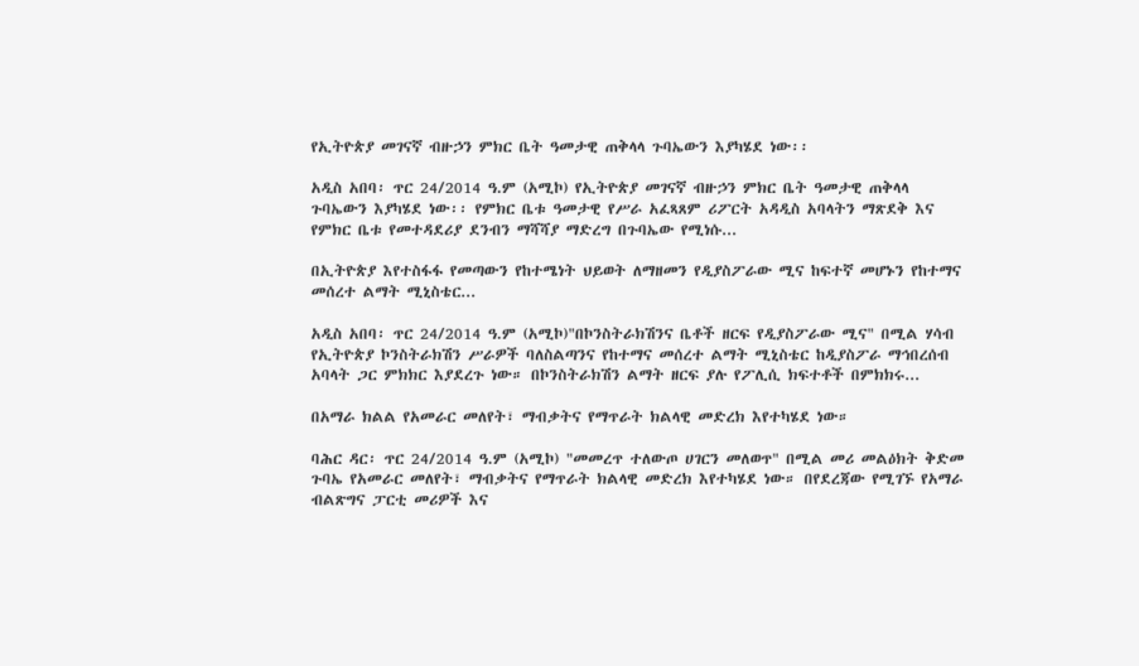የኢትዮጵያ መገናኛ ብዙኃን ምክር ቤት ዓመታዊ ጠቅላላ ጉባኤውን እያካሄደ ነው፡፡

አዲስ አበባ፡ ጥር 24/2014 ዓ.ም (አሚኮ) የኢትዮጵያ መገናኛ ብዙኃን ምክር ቤት ዓመታዊ ጠቅላላ ጉባኤውን እያካሄደ ነው፡፡ የምክር ቤቱ ዓመታዊ የሥራ አፈጻጸም ሪፖርት አዳዲስ አባላትን ማጽደቅ እና የምክር ቤቱ የመተዳደሪያ ደንብን ማሻሻያ ማድረግ በጉባኤው የሚነሱ...

በኢትዮጵያ እየተስፋፋ የመጣውን የከተሜነት ህይወት ለማዘመን የዲያስፖራው ሚና ከፍተኛ መሆኑን የከተማና መሰረተ ልማት ሚኒስቴር...

አዲስ አበባ፡ ጥር 24/2014 ዓ.ም (አሚኮ)"በኮንስትራክሽንና ቤቶች ዘርፍ የዲያስፖራው ሚና" በሚል ሃሳብ የኢትዮጵያ ኮንስትራክሽን ሥራዎች ባለስልጣንና የከተማና መሰረተ ልማት ሚኒስቴር ከዲያስፖራ ማኅበረሰብ አባላት ጋር ምክክር እያደረጉ ነው። በኮንስትራክሽን ልማት ዘርፍ ያሉ የፖሊሲ ክፍተቶች በምክክሩ...

በአማራ ክልል የአመራር መለየት፣ ማብቃትና የማጥራት ክልላዊ መድረክ እየተካሄደ ነው።

ባሕር ዳር፡ ጥር 24/2014 ዓ.ም (አሚኮ) "መመረጥ ተለውጦ ሀገርን መለወጥ" በሚል መሪ መልዕክት ቅድመ ጉባኤ የአመራር መለየት፣ ማብቃትና የማጥራት ክልላዊ መድረክ እየተካሄደ ነው። በየደረጃው የሚገኙ የአማራ ብልጽግና ፓርቲ መሪዎች እና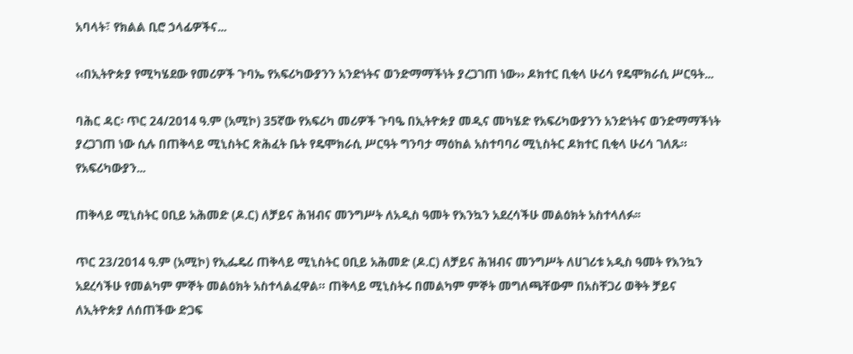አባላት፣ የክልል ቢሮ ኃላፊዎችና...

‹‹በኢትዮጵያ የሚካሄደው የመሪዎች ጉባኤ የአፍሪካውያንን አንድነትና ወንድማማችነት ያረጋገጠ ነው›› ዶክተር ቢቂላ ሁሪሳ የዴሞክራሲ ሥርዓት...

ባሕር ዳር፡ ጥር 24/2014 ዓ.ም (አሚኮ) 35ኛው የአፍሪካ መሪዎች ጉባዔ በኢትዮጵያ መዲና መካሄድ የአፍሪካውያንን አንድነትና ወንድማማችነት ያረጋገጠ ነው ሲሉ በጠቅላይ ሚኒስትር ጽሕፈት ቤት የዴሞክራሲ ሥርዓት ግንባታ ማዕከል አስተባባሪ ሚኒስትር ዶክተር ቢቂላ ሁሪሳ ገለጹ። የአፍሪካውያን...

ጠቅላይ ሚኒስትር ዐቢይ አሕመድ (ዶ.ር) ለቻይና ሕዝብና መንግሥት ለአዲስ ዓመት የእንኳን አደረሳችሁ መልዕክት አስተላለፉ፡፡

ጥር 23/2014 ዓ.ም (አሚኮ) የኢፌዴሪ ጠቅላይ ሚኒስትር ዐቢይ አሕመድ (ዶ.ር) ለቻይና ሕዝብና መንግሥት ለሀገሪቱ አዲስ ዓመት የእንኳን አደረሳችሁ የመልካም ምኞት መልዕክት አስተላልፈዋል። ጠቅላይ ሚኒስትሩ በመልካም ምኞት መግለጫቸውም በአስቸጋሪ ወቅት ቻይና ለኢትዮጵያ ለሰጠችው ድጋፍ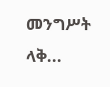መንግሥት ላቅ...